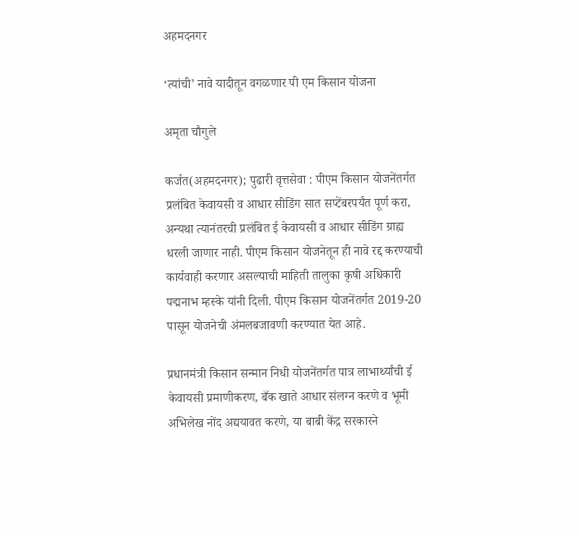अहमदनगर

‘त्यांची’ नावे यादीतून वगळणार पी एम किसान योजना

अमृता चौगुले

कर्जत(अहमदनगर); पुढारी वृत्तसेवा : पीएम किसान योजनेंतर्गत प्रलंबित केवायसी व आधार सीडिंग सात सप्टेंबरपर्यंत पूर्ण करा, अन्यथा त्यानंतरची प्रलंबित ई केवायसी व आधार सीडिंग ग्राह्य धरली जाणार नाही. पीएम किसान योजनेतून ही नावे रद्द करण्याची कार्यवाही करणार असल्याची माहिती तालुका कृषी अधिकारी पद्मनाभ म्हस्के यांनी दिली. पीएम किसान योजनेंतर्गत 2019-20 पासून योजनेची अंमलबजावणी करण्यात येत आहे.

प्रधानमंत्री किसान सन्मान निधी योजनेंतर्गत पात्र लाभार्थ्यांची ई केवायसी प्रमाणीकरण, बँक खाते आधार संलग्न करणे व भूमी अभिलेख नोंद अद्ययावत करणे, या बाबी केंद्र सरकारने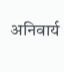अनिवार्य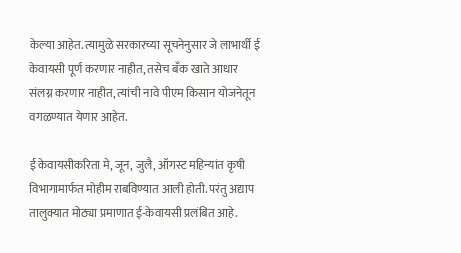केल्या आहेत. त्यामुळे सरकारच्या सूचनेनुसार जे लाभार्थी ई केवायसी पूर्ण करणार नाहीत, तसेच बँक खाते आधार संलग्न करणार नाहीत, त्यांची नावे पीएम किसान योजनेतून वगळण्यात येणार आहेत.

ई केवायसीकरिता मे, जून, जुलै, ऑगस्ट महिन्यांत कृषी विभागामार्फत मोहीम राबविण्यात आली होती. परंतु अद्याप तालुक्यात मोठ्या प्रमाणात ई-केवायसी प्रलंबित आहे.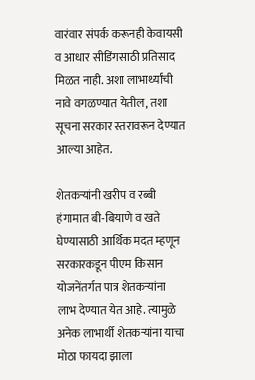वारंवार संपर्क करूनही केवायसी व आधार सीडिंगसाठी प्रतिसाद मिळत नाही. अशा लाभार्थ्यांची नावे वगळण्यात येतील, तशा सूचना सरकार स्तरावरून देण्यात आल्या आहेत.

शेतकर्‍यांनी खरीप व रब्बी हंगामात बी-बियाणे व खते घेण्यासाठी आर्थिक मदत म्हणून सरकारकडून पीएम किसान योजनेंतर्गत पात्र शेतकर्‍यांना लाभ देण्यात येत आहे. त्यामुळे अनेक लाभार्थी शेतकर्‍यांना याचा मोठा फायदा झाला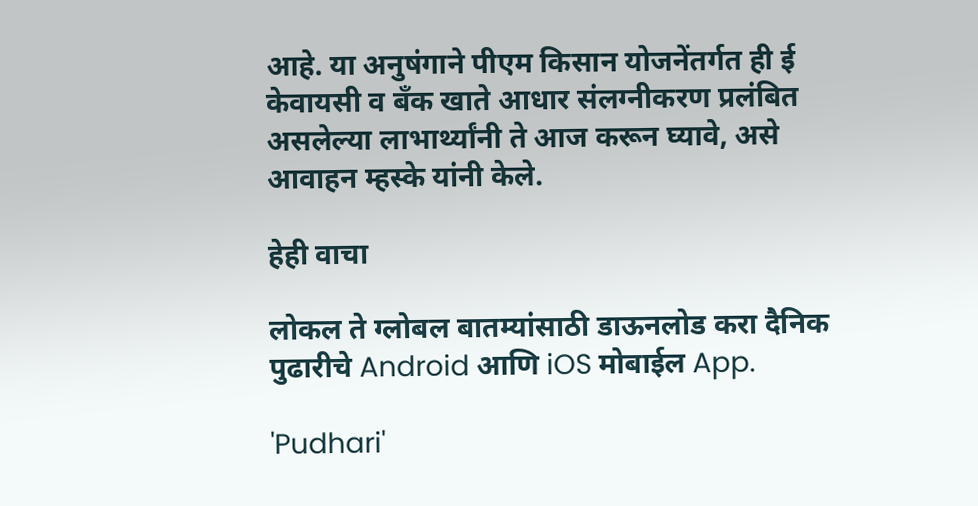आहे. या अनुषंगाने पीएम किसान योजनेंतर्गत ही ई केवायसी व बँक खाते आधार संलग्नीकरण प्रलंबित असलेल्या लाभार्थ्यांनी ते आज करून घ्यावे, असे आवाहन म्हस्के यांनी केले.

हेही वाचा

लोकल ते ग्लोबल बातम्यांसाठी डाऊनलोड करा दैनिक पुढारीचे Android आणि iOS मोबाईल App.

'Pudhari'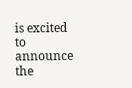is excited to announce the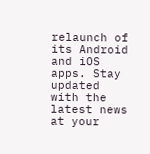relaunch of its Android and iOS apps. Stay updated with the latest news at your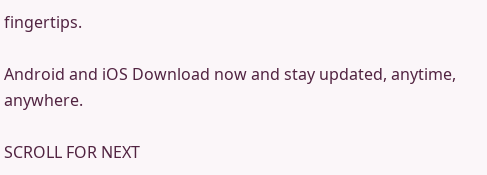fingertips.

Android and iOS Download now and stay updated, anytime, anywhere.

SCROLL FOR NEXT